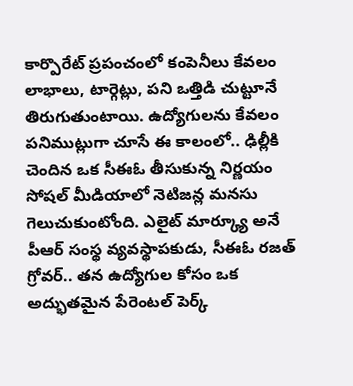కార్పొరేట్ ప్రపంచంలో కంపెనీలు కేవలం లాభాలు, టార్గెట్లు, పని ఒత్తిడి చుట్టూనే తిరుగుతుంటాయి. ఉద్యోగులను కేవలం పనిముట్లుగా చూసే ఈ కాలంలో.. ఢిల్లీకి చెందిన ఒక సీఈఓ తీసుకున్న నిర్ణయం సోషల్ మీడియాలో నెటిజన్ల మనసు గెలుచుకుంటోంది. ఎలైట్ మార్క్యూ అనే పీఆర్ సంస్థ వ్యవస్థాపకుడు, సీఈఓ రజత్ గ్రోవర్.. తన ఉద్యోగుల కోసం ఒక అద్భుతమైన పేరెంటల్ పెర్క్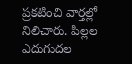ప్రకటించి వార్తల్లో నిలిచారు. పిల్లల ఎదుగుదల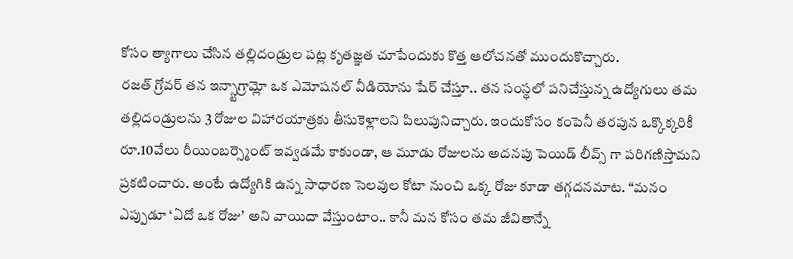కోసం త్యాగాలు చేసిన తల్లిదండ్రుల పట్ల కృతజ్ఞత చూపేందుకు కొత్త ఆలోచనతో ముందుకొచ్చారు.
రజత్ గ్రోవర్ తన ఇన్స్టాగ్రామ్లో ఒక ఎమోషనల్ వీడియోను షేర్ చేస్తూ.. తన సంస్థలో పనిచేస్తున్న ఉద్యోగులు తమ తల్లిదండ్రులను 3 రోజుల విహారయాత్రకు తీసుకెళ్లాలని పిలుపునిచ్చారు. ఇందుకోసం కంపెనీ తరపున ఒక్కొక్కరికీ రూ.10వేలు రీయింబర్స్మెంట్ ఇవ్వడమే కాకుండా, ఆ మూడు రోజులను అదనపు పెయిడ్ లీవ్స్ గా పరిగణిస్తామని ప్రకటించారు. అంటే ఉద్యోగికి ఉన్న సాధారణ సెలవుల కోటా నుంచి ఒక్క రోజు కూడా తగ్గదనమాట. “మనం ఎప్పుడూ ‘ఏదో ఒక రోజు’ అని వాయిదా వేస్తుంటాం.. కానీ మన కోసం తమ జీవితాన్నే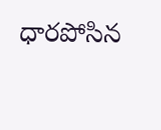ధారపోసిన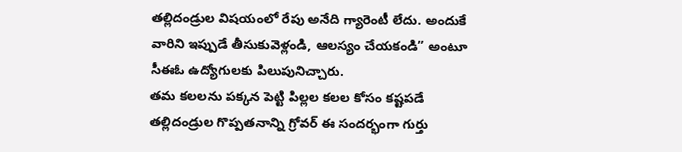తల్లిదండ్రుల విషయంలో రేపు అనేది గ్యారెంటీ లేదు. అందుకే వారిని ఇప్పుడే తీసుకువెళ్లండి, ఆలస్యం చేయకండి” అంటూ సీఈఓ ఉద్యోగులకు పిలుపునిచ్చారు.
తమ కలలను పక్కన పెట్టి పిల్లల కలల కోసం కష్టపడే తల్లిదండ్రుల గొప్పతనాన్ని గ్రోవర్ ఈ సందర్భంగా గుర్తు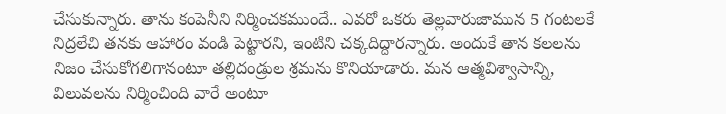చేసుకున్నారు. తాను కంపెనీని నిర్మించకముందే.. ఎవరో ఒకరు తెల్లవారుజామున 5 గంటలకే నిద్రలేచి తనకు ఆహారం వండి పెట్టారని, ఇంటిని చక్కదిద్దారన్నారు. అందుకే తాన కలలను నిజం చేసుకోగలిగానంటూ తల్లిదండ్రుల శ్రమను కొనియాడారు. మన ఆత్మవిశ్వాసాన్ని, విలువలను నిర్మించింది వారే అంటూ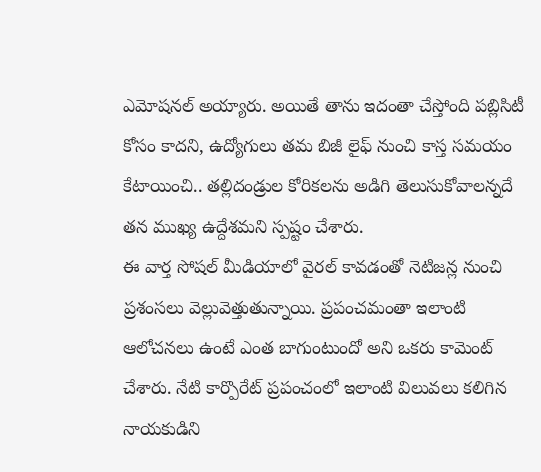ఎమోషనల్ అయ్యారు. అయితే తాను ఇదంతా చేస్తోంది పబ్లిసిటీ కోసం కాదని, ఉద్యోగులు తమ బిజీ లైఫ్ నుంచి కాస్త సమయం కేటాయించి.. తల్లిదండ్రుల కోరికలను అడిగి తెలుసుకోవాలన్నదే తన ముఖ్య ఉద్దేశమని స్పష్టం చేశారు.
ఈ వార్త సోషల్ మీడియాలో వైరల్ కావడంతో నెటిజన్ల నుంచి ప్రశంసలు వెల్లువెత్తుతున్నాయి. ప్రపంచమంతా ఇలాంటి ఆలోచనలు ఉంటే ఎంత బాగుంటుందో అని ఒకరు కామెంట్ చేశారు. నేటి కార్పొరేట్ ప్రపంచంలో ఇలాంటి విలువలు కలిగిన నాయకుడిని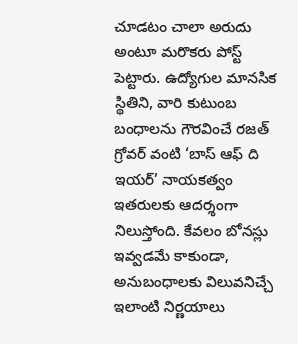చూడటం చాలా అరుదు అంటూ మరొకరు పోస్ట్ పెట్టారు. ఉద్యోగుల మానసిక స్థితిని, వారి కుటుంబ బంధాలను గౌరవించే రజత్ గ్రోవర్ వంటి ‘బాస్ ఆఫ్ ది ఇయర్’ నాయకత్వం ఇతరులకు ఆదర్శంగా నిలుస్తోంది. కేవలం బోనస్లు ఇవ్వడమే కాకుండా, అనుబంధాలకు విలువనిచ్చే ఇలాంటి నిర్ణయాలు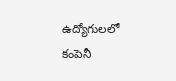ఉద్యోగులలో కంపెనీ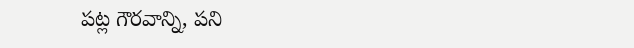పట్ల గౌరవాన్ని, పని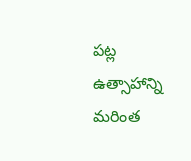పట్ల ఉత్సాహాన్ని మరింత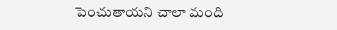పెంచుతాయని చాలా మంది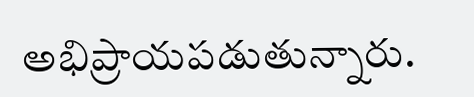అభిప్రాయపడుతున్నారు.